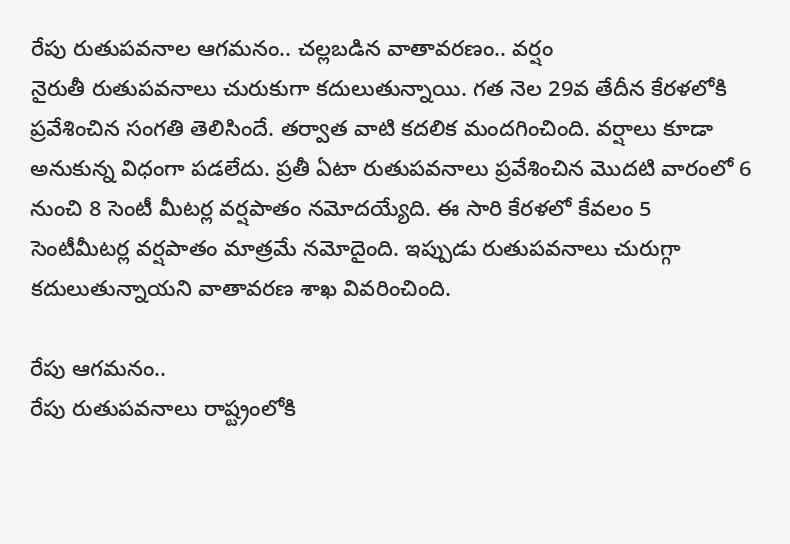రేపు రుతుపవనాల ఆగమనం.. చల్లబడిన వాతావరణం.. వర్షం
నైరుతీ రుతుపవనాలు చురుకుగా కదులుతున్నాయి. గత నెల 29వ తేదీన కేరళలోకి ప్రవేశించిన సంగతి తెలిసిందే. తర్వాత వాటి కదలిక మందగించింది. వర్షాలు కూడా అనుకున్న విధంగా పడలేదు. ప్రతీ ఏటా రుతుపవనాలు ప్రవేశించిన మొదటి వారంలో 6 నుంచి 8 సెంటీ మీటర్ల వర్షపాతం నమోదయ్యేది. ఈ సారి కేరళలో కేవలం 5 సెంటీమీటర్ల వర్షపాతం మాత్రమే నమోదైంది. ఇప్పుడు రుతుపవనాలు చురుగ్గా కదులుతున్నాయని వాతావరణ శాఖ వివరించింది.

రేపు ఆగమనం..
రేపు రుతుపవనాలు రాష్ట్రంలోకి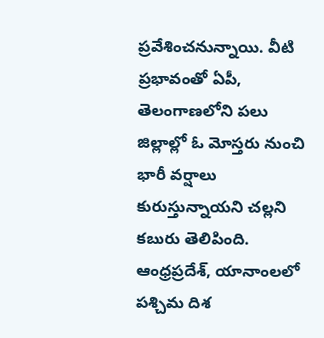ప్రవేశించనున్నాయి. వీటి ప్రభావంతో ఏపీ, తెలంగాణలోని పలు జిల్లాల్లో ఓ మోస్తరు నుంచి భారీ వర్షాలు కురుస్తున్నాయని చల్లని కబురు తెలిపింది. ఆంధ్రప్రదేశ్, యానాంలలో పశ్చిమ దిశ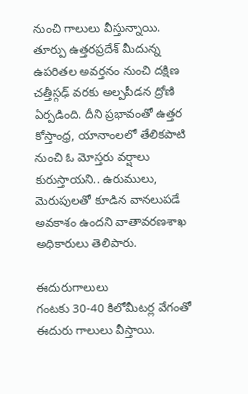నుంచి గాలులు వీస్తున్నాయి. తూర్పు ఉత్తరప్రదేశ్ మీదున్న ఉపరితల అవర్తనం నుంచి దక్షిణ చత్తీస్గఢ్ వరకు అల్పపీడన ద్రోణి ఏర్పడింది. దీని ప్రభావంతో ఉత్తర కోస్తాంధ్ర, యానాంలలో తేలికపాటి నుంచి ఓ మోస్తరు వర్షాలు కురుస్తాయని.. ఉరుములు, మెరుపులతో కూడిన వానలుపడే అవకాశం ఉందని వాతావరణశాఖ అధికారులు తెలిపారు.

ఈదురుగాలులు
గంటకు 30-40 కిలోమీటర్ల వేగంతో ఈదురు గాలులు వీస్తాయి.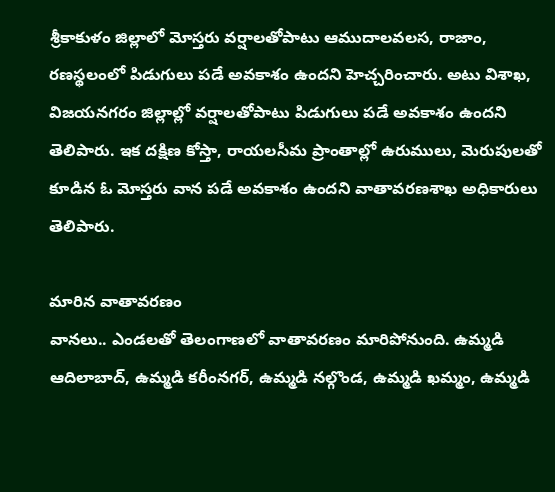శ్రీకాకుళం జిల్లాలో మోస్తరు వర్షాలతోపాటు ఆముదాలవలస, రాజాం, రణస్థలంలో పిడుగులు పడే అవకాశం ఉందని హెచ్చరించారు. అటు విశాఖ, విజయనగరం జిల్లాల్లో వర్షాలతోపాటు పిడుగులు పడే అవకాశం ఉందని తెలిపారు. ఇక దక్షిణ కోస్తా, రాయలసీమ ప్రాంతాల్లో ఉరుములు, మెరుపులతో కూడిన ఓ మోస్తరు వాన పడే అవకాశం ఉందని వాతావరణశాఖ అధికారులు తెలిపారు.

మారిన వాతావరణం
వానలు.. ఎండలతో తెలంగాణలో వాతావరణం మారిపోనుంది. ఉమ్మడి ఆదిలాబాద్, ఉమ్మడి కరీంనగర్, ఉమ్మడి నల్గొండ, ఉమ్మడి ఖమ్మం, ఉమ్మడి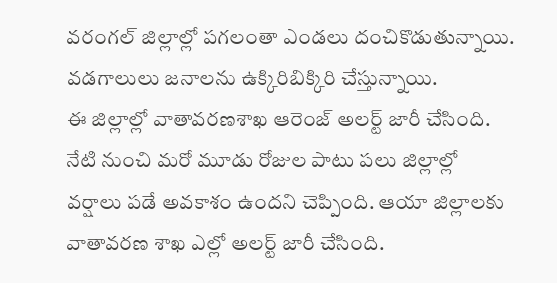వరంగల్ జిల్లాల్లో పగలంతా ఎండలు దంచికొడుతున్నాయి. వడగాలులు జనాలను ఉక్కిరిబిక్కిరి చేస్తున్నాయి.
ఈ జిల్లాల్లో వాతావరణశాఖ ఆరెంజ్ అలర్ట్ జారీ చేసింది. నేటి నుంచి మరో మూడు రోజుల పాటు పలు జిల్లాల్లో వర్షాలు పడే అవకాశం ఉందని చెప్పింది. ఆయా జిల్లాలకు వాతావరణ శాఖ ఎల్లో అలర్ట్ జారీ చేసింది.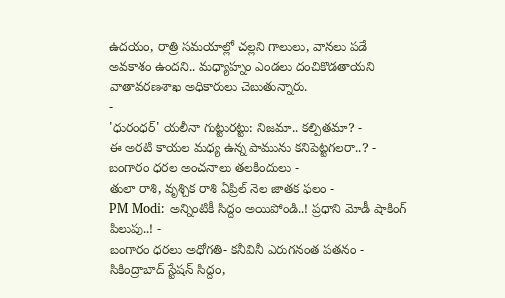ఉదయం, రాత్రి సమయాల్లో చల్లని గాలులు, వానలు పడే అవకాశం ఉందని.. మధ్యాహ్నం ఎండలు దంచికొడతాయని వాతావరణశాఖ అధికారులు చెబుతున్నారు.
-
'ధురంధర్' యలీనా గుట్టురట్టు: నిజమా.. కల్పితమా? -
ఈ అరటి కాయల మధ్య ఉన్న పామును కనిపెట్టగలరా..? -
బంగారం ధరల అంచనాలు తలకిందులు -
తులా రాశి, వృశ్చిక రాశి ఏప్రిల్ నెల జాతక ఫలం -
PM Modi: అన్నింటికీ సిద్దం అయిపోండి..! ప్రధాని మోడీ షాకింగ్ పిలుపు..! -
బంగారం ధరలు అధోగతి- కనీవినీ ఎరుగనంత పతనం -
సికింద్రాబాద్ స్టేషన్ సిద్దం,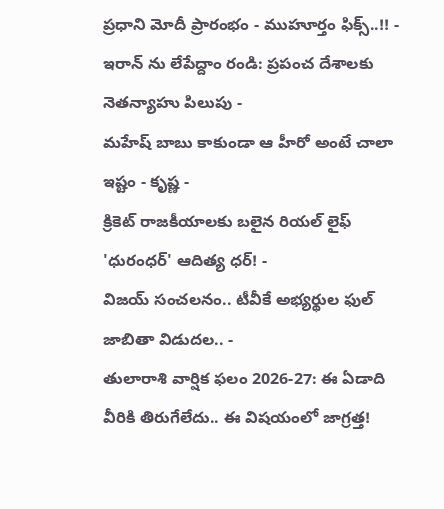ప్రధాని మోదీ ప్రారంభం - ముహూర్తం ఫిక్స్..!! -
ఇరాన్ ను లేపేద్దాం రండి: ప్రపంచ దేశాలకు నెతన్యాహు పిలుపు -
మహేష్ బాబు కాకుండా ఆ హీరో అంటే చాలా ఇష్టం - కృష్ణ -
క్రికెట్ రాజకీయాలకు బలైన రియల్ లైఫ్ 'ధురంధర్' ఆదిత్య ధర్! -
విజయ్ సంచలనం.. టీవీకే అభ్యర్థుల ఫుల్ జాబితా విడుదల.. -
తులారాశి వార్షిక ఫలం 2026-27: ఈ ఏడాది వీరికి తిరుగేలేదు.. ఈ విషయంలో జాగ్రత్త!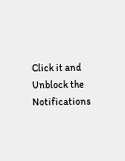Click it and Unblock the Notifications